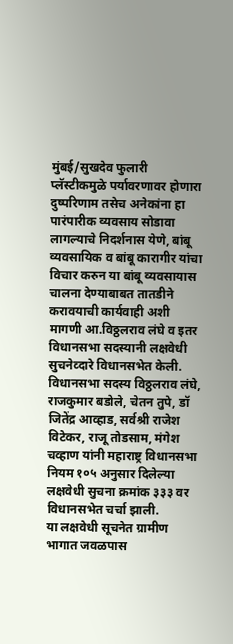मुंबई/सुखदेव फुलारी
प्लॅस्टीकमुळे पर्यावरणावर होणारा दुष्परिणाम तसेच अनेकांना हा पारंपारीक व्यवसाय सोडावा लागल्याचे निदर्शनास येणे, बांबू व्यवसायिक व बांबू कारागीर यांचा विचार करुन या बांबू व्यवसायास चालना देण्याबाबत तातडीने करावयाची कार्यवाही अशी मागणी आ.विठ्ठलराव लंघे व इतर विधानसभा सदस्यानी लक्षवेधी सुचनेव्दारे विधानसभेत केली.
विधानसभा सदस्य विठ्ठलराव लंघे, राजकुमार बडोले, चेतन तुपे, डॉ जितेंद्र आव्हाड, सर्वश्री राजेश विटेकर, राजू तोडसाम, मंगेश चव्हाण यांनी महाराष्ट्र विधानसभा नियम १०५ अनुसार दिलेल्या लक्षवेधी सुचना क्रमांक ३३३ वर विधानसभेत चर्चा झाली.
या लक्षवेधी सूचनेत ग्रामीण भागात जवळपास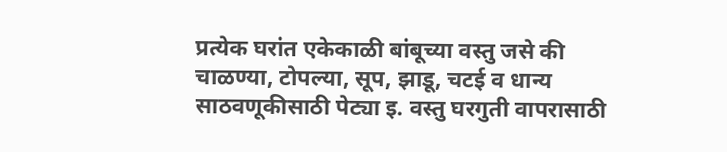प्रत्येक घरांत एकेकाळी बांबूच्या वस्तु जसे की चाळण्या, टोपल्या, सूप, झाडू, चटई व धान्य साठवणूकीसाठी पेट्या इ. वस्तु घरगुती वापरासाठी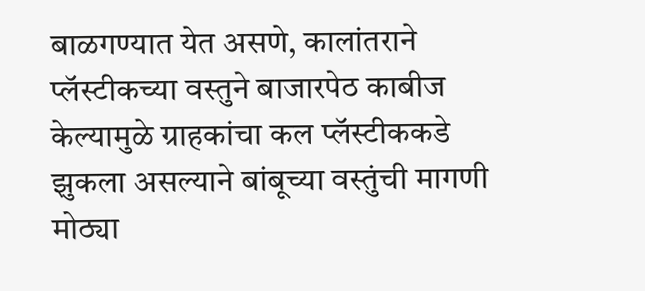बाळगण्यात येत असणे, कालांतराने प्लॅस्टीकच्या वस्तुने बाजारपेठ काबीज केल्यामुळे ग्राहकांचा कल प्लॅस्टीककडे झुकला असल्याने बांबूच्या वस्तुंची मागणी मोठ्या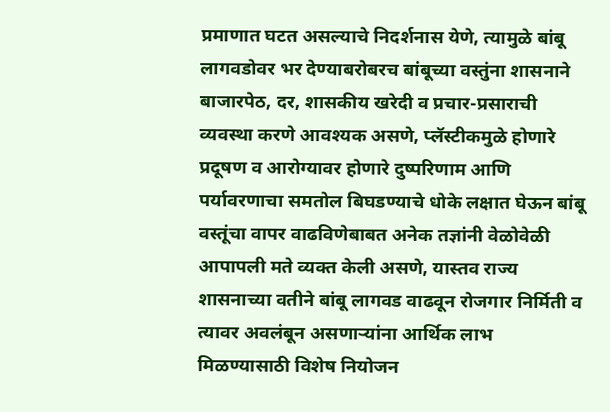प्रमाणात घटत असल्याचे निदर्शनास येणे, त्यामुळे बांबू लागवडोवर भर देण्याबरोबरच बांबूच्या वस्तुंना शासनाने बाजारपेठ, दर, शासकीय खरेदी व प्रचार-प्रसाराची व्यवस्था करणे आवश्यक असणे, प्लॅस्टीकमुळे होणारे प्रदूषण व आरोग्यावर होणारे दुष्परिणाम आणि पर्यावरणाचा समतोल बिघडण्याचे धोके लक्षात घेऊन बांबू वस्तूंचा वापर वाढविणेबाबत अनेक तज्ञांनी वेळोवेळी आपापली मते व्यक्त केली असणे, यास्तव राज्य शासनाच्या वतीने बांबू लागवड वाढवून रोजगार निर्मिती व त्यावर अवलंबून असणाऱ्यांना आर्थिक लाभ मिळण्यासाठी विशेष नियोजन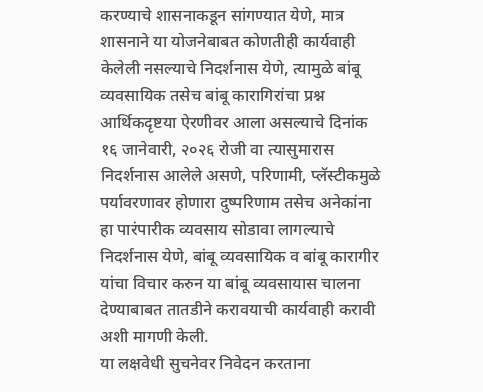करण्याचे शासनाकडून सांगण्यात येणे, मात्र शासनाने या योजनेबाबत कोणतीही कार्यवाही केलेली नसल्याचे निदर्शनास येणे, त्यामुळे बांबू व्यवसायिक तसेच बांबू कारागिरांचा प्रश्न आर्थिकदृष्टया ऐरणीवर आला असल्याचे दिनांक १६ जानेवारी, २०२६ रोजी वा त्यासुमारास निदर्शनास आलेले असणे, परिणामी, प्लॅस्टीकमुळे पर्यावरणावर होणारा दुष्परिणाम तसेच अनेकांना हा पारंपारीक व्यवसाय सोडावा लागल्याचे निदर्शनास येणे, बांबू व्यवसायिक व बांबू कारागीर यांचा विचार करुन या बांबू व्यवसायास चालना देण्याबाबत तातडीने करावयाची कार्यवाही करावी अशी मागणी केली.
या लक्षवेधी सुचनेवर निवेदन करताना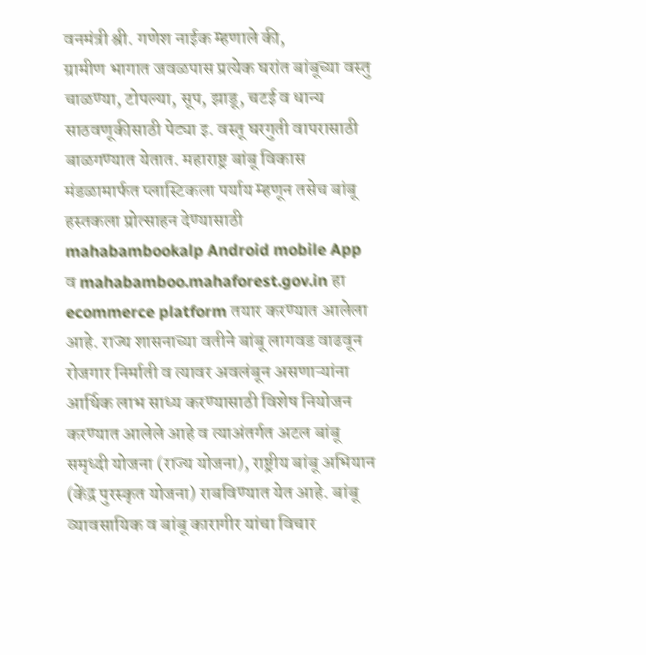वनमंत्री श्री. गणेश नाईक म्हणाले की,
ग्रामीण भागात जवळपास प्रत्येक घरांत बांबूच्या वस्तु चाळण्या, टोपल्या, सूप, झाडू, चटई व धान्य साठवणूकीसाठी पेट्या इ. वस्तू घरगुती वापरासाठी बाळगण्यात येतात. महाराष्ट्र बांबू विकास मंडळामार्फत प्लास्टिकला पर्याय म्हणून तसेच बांबू हस्तकला प्रोत्साहन देण्यासाठी mahabambookalp Android mobile App व mahabamboo.mahaforest.gov.in हा ecommerce platform तयार करण्यात आलेला आहे. राज्य शासनाच्या वतीने बांबू लागवड वाढवून रोजगार निर्माती व त्यावर अवलंबून असणाऱ्यांना आर्थिक लाभ साध्य करण्यासाठी विशेष नियोजन करण्यात आलेले आहे व त्याअंतर्गत अटल बांबू समृध्दी योजना (राज्य योजना), राष्ट्रीय बांबू अभियान (केंद्र पुरस्कृत योजना) राबविण्यात येत आहे. बांबू व्यावसायिक व बांबू कारागीर यांचा विचार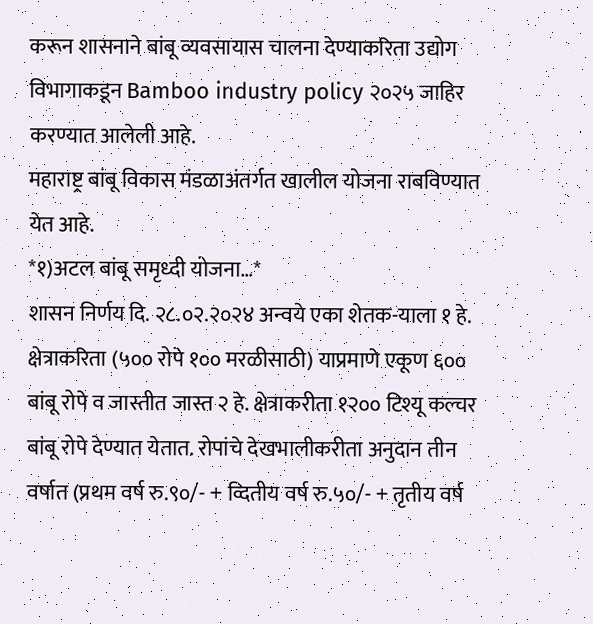करून शासनाने बांबू व्यवसायास चालना देण्याकरिता उद्योग विभागाकडून Bamboo industry policy २०२५ जाहिर करण्यात आलेली आहे.
महाराष्ट्र बांबू विकास मंडळाअंतर्गत खालील योजना राबविण्यात येत आहे.
*१)अटल बांबू समृध्दी योजना…*
शासन निर्णय दि. २८.०२.२०२४ अन्वये एका शेतक-याला १ हे. क्षेत्राकरिता (५०० रोपे १०० मरळीसाठी) याप्रमाणे एकूण ६०० बांबू रोपे व जास्तीत जास्त २ हे. क्षेत्राकरीता १२०० टिश्यू कल्चर बांबू रोपे देण्यात येतात. रोपांचे देखभालीकरीता अनुदान तीन वर्षात (प्रथम वर्ष रु.९०/- + व्दितीय वर्ष रु.५०/- + तृतीय वर्ष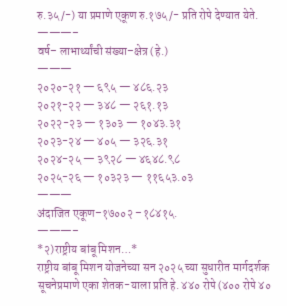रु.३५/-) या प्रमाणे एकूण रु.१७५/- प्रति रोपे देण्यात येते.
———–
वर्ष– लाभार्थ्यांची संख्या–क्षेत्र (हे.)
———
२०२०-२१ — ६९५ — ४८६.२३
२०२१-२२ — ३४८ — २६१.१३
२०२२-२३ — १३०३ — १०४३.३१
२०२३-२४ — ४०५ — ३२६.३१
२०२४-२५ — ३९२८ — ४६४८.९८
२०२५-२६ — १०३२३ — ११६५३.०३
———
अंदाजित एकूण–१७००२ –१८४१५.
———–
*२)राष्ट्रीय बांबू मिशन…*
राष्ट्रीय बांबू मिशन योजनेच्या सन २०२५ च्या सुधारीत मार्गदर्शक सूचनेप्रमाणे एका शेतक-याला प्रति हे. ४४० रोपे (४०० रोपे ४०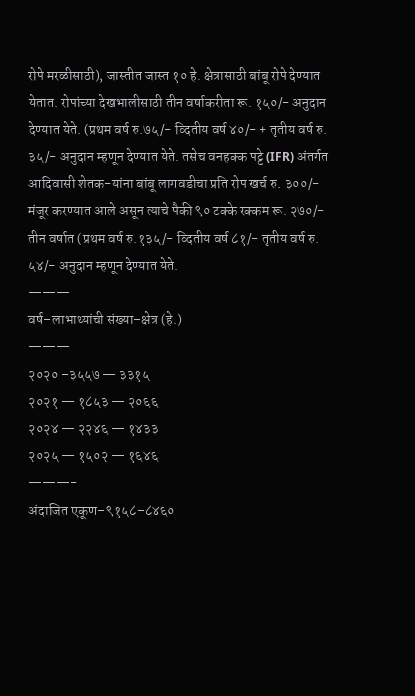रोपे मरळीसाठी), जास्तीत जास्त १० हे. क्षेत्रासाठी बांबू रोपे देण्यात येतात. रोपांच्या देखभालीसाठी तीन वर्षाकरीता रू. १५०/- अनुदान देण्यात येते. (प्रथम वर्ष रु.७५/- व्दितीय वर्ष ४०/- + तृतीय वर्ष रु. ३५/- अनुदान म्हणून देण्यात येते. तसेच वनहक्क पट्टे (IFR) अंतर्गत आदिवासी शेतक-यांना बांबू लागवडीचा प्रति रोप खर्च रु. ३००/- मंजूर करण्यात आले असून त्याचे पैकी ९० टक्के रक्कम रू. २७०/- तीन वर्षात (प्रथम वर्ष रु.१३५/- व्दितीय वर्ष ८१/- तृतीय वर्ष रु. ५४/- अनुदान म्हणून देण्यात येते.
———
वर्ष–लाभाथ्यांची संख्या–क्षेत्र (हे.)
———
२०२० –३५५७ — ३३१५
२०२१ — १८५३ — २०६६
२०२४ — २२४६ — १४३३
२०२५ — १५०२ — १६४६
———-
अंदाजित एकूण–९१५८–८४६०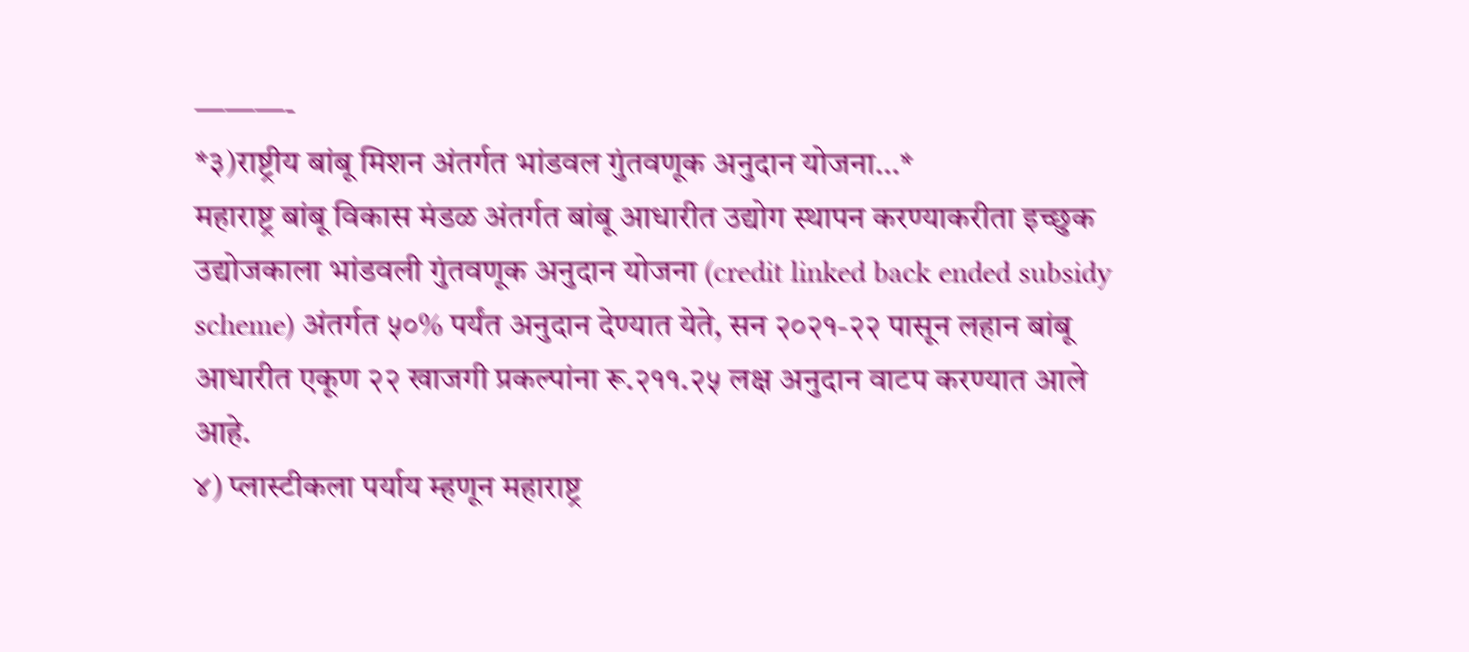———-
*३)राष्ट्रीय बांबू मिशन अंतर्गत भांडवल गुंतवणूक अनुदान योजना…*
महाराष्ट्र बांबू विकास मंडळ अंतर्गत बांबू आधारीत उद्योग स्थापन करण्याकरीता इच्छुक उद्योजकाला भांडवली गुंतवणूक अनुदान योजना (credit linked back ended subsidy scheme) अंतर्गत ५०% पर्यंत अनुदान देण्यात येते, सन २०२१-२२ पासून लहान बांबू आधारीत एकूण २२ खाजगी प्रकल्पांना रू.२११.२५ लक्ष अनुदान वाटप करण्यात आले आहे.
४) प्लास्टीकला पर्याय म्हणून महाराष्ट्र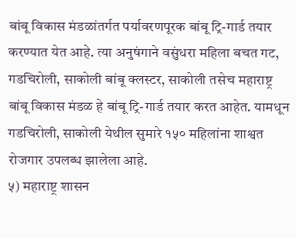बांबू विकास मंडळांतर्गत पर्यावरणपूरक बांबू ट्रि-गार्ड तयार करण्यात येत आहे. त्या अनुषंगाने वसुंधरा महिला बचत गट, गडचिरोली, साकोली बांबू क्लस्टर, साकोली तसेच महाराष्ट्र बांबू विकास मंडळ हे बांबू ट्रि-गार्ड तयार करत आहेत. यामधून गडचिरोली, साकोली येथील सुमारे १५० महिलांना शाश्वत रोजगार उपलब्ध झालेला आहे.
५) महाराष्ट्र शासन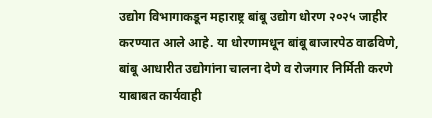उद्योग विभागाकडून महाराष्ट्र बांबू उद्योग धोरण २०२५ जाहीर करण्यात आले आहे. या धोरणामधून बांबू बाजारपेठ वाढविणे, बांबू आधारीत उद्योगांना चालना देणे व रोजगार निर्मिती करणे याबाबत कार्यवाही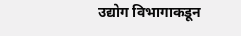उद्योग विभागाकडून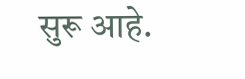सुरू आहे.